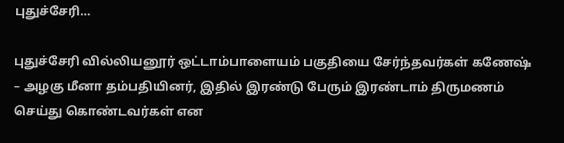புதுச்சேரி…

புதுச்சேரி வில்லியனூர் ஒட்டாம்பாளையம் பகுதியை சேர்ந்தவர்கள் கணேஷ் – அழகு மீனா தம்பதியினர், இதில் இரண்டு பேரும் இரண்டாம் திருமணம் செய்து கொண்டவர்கள் என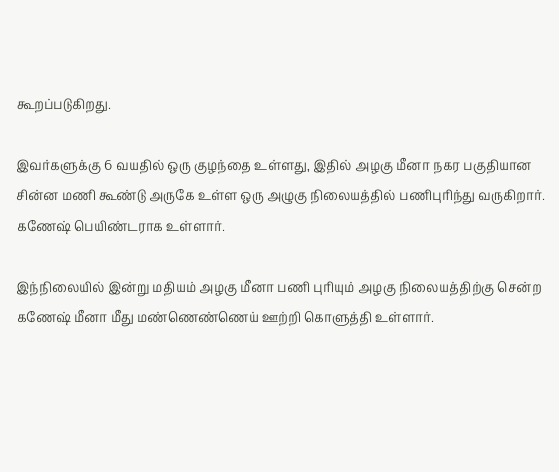கூறப்படுகிறது.

இவர்களுக்கு 6 வயதில் ஒரு குழந்தை உள்ளது, இதில் அழகு மீனா நகர பகுதியான சின்ன மணி கூண்டு அருகே உள்ள ஒரு அழுகு நிலையத்தில் பணிபுரிந்து வருகிறார். கணேஷ் பெயிண்டராக உள்ளார்.

இந்நிலையில் இன்று மதியம் அழகு மீனா பணி புரியும் அழகு நிலையத்திற்கு சென்ற கணேஷ் மீனா மீது மண்ணெண்ணெய் ஊற்றி கொளுத்தி உள்ளார்.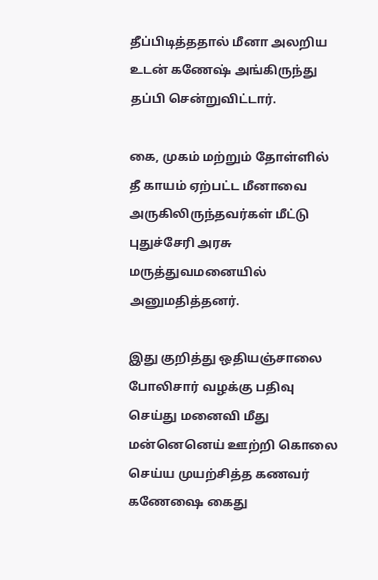தீப்பிடித்ததால் மீனா அலறிய உடன் கணேஷ் அங்கிருந்து தப்பி சென்றுவிட்டார்.

கை, முகம் மற்றும் தோள்ளில் தீ காயம் ஏற்பட்ட மீனாவை அருகிலிருந்தவர்கள் மீட்டு புதுச்சேரி அரசு மருத்துவமனையில் அனுமதித்தனர்.

இது குறித்து ஒதியஞ்சாலை போலிசார் வழக்கு பதிவு செய்து மனைவி மீது மன்னெனெய் ஊற்றி கொலை செய்ய முயற்சித்த கணவர் கணேஷை கைது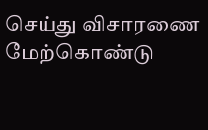செய்து விசாரணை மேற்கொண்டு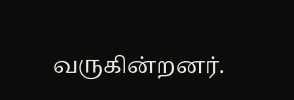வருகின்றனர்.